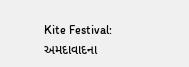Kite Festival: અમદાવાદના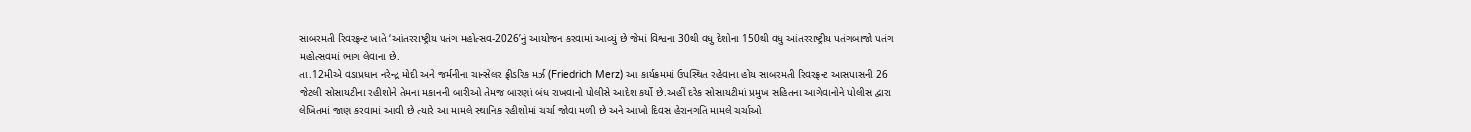સાબરમતી રિવરફ્રન્ટ ખાતે ‘આંતરરાષ્ટ્રીય પતંગ મહોત્સવ-2026’નું આયોજન કરવામાં આવ્યું છે જેમાં વિશ્વના 30થી વધુ દેશોના 150થી વધુ આંતરરાષ્ટ્રીય પતંગબાજો પતંગ મહોત્સવમાં ભાગ લેવાના છે.
તા.12મીએ વડાપ્રધાન નરેન્દ્ર મોદી અને જર્મનીના ચાન્સેલર ફ્રીડરિક મર્ઝ (Friedrich Merz) આ કાર્યક્રમમાં ઉપસ્થિત રહેવાના હોય સાબરમતી રિવરફ્રન્ટ આસપાસની 26 જેટલી સોસાયટીના રહીશોને તેમના મકાનની બારીઓ તેમજ બારણાં બંધ રાખવાનો પોલીસે આદેશ કર્યો છે.અહીં દરેક સોસાયટીમાં પ્રમુખ સહિતના આગેવાનોને પોલીસ દ્વારા લેખિતમાં જાણ કરવામાં આવી છે ત્યારે આ મામલે સ્થાનિક રહીશોમાં ચર્ચા જોવા મળી છે અને આખો દિવસ હેરાનગતિ મામલે ચર્ચાઓ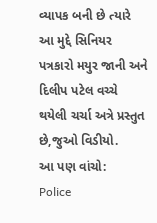વ્યાપક બની છે ત્યારે આ મુદ્દે સિનિયર પત્રકારો મયુર જાની અને દિલીપ પટેલ વચ્ચે થયેલી ચર્ચા અત્રે પ્રસ્તુત છે,જુઓ વિડીયો.
આ પણ વાંચો:
Police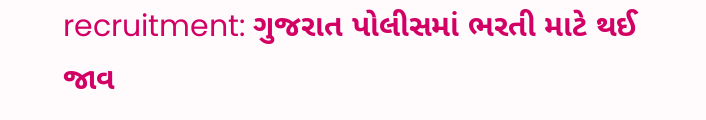recruitment: ગુજરાત પોલીસમાં ભરતી માટે થઈ જાવ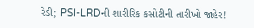રેડી; PSI-LRDની શારીરિક કસોટીની તારીખો જાહેર!